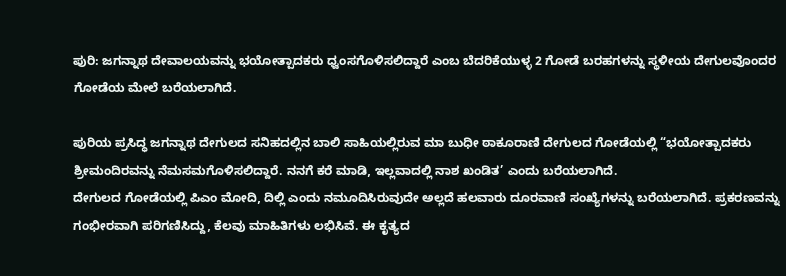ಪುರಿ: ಜಗನ್ನಾಥ ದೇವಾಲಯವನ್ನು ಭಯೋತ್ಪಾದಕರು ಧ್ವಂಸಗೊಳಿಸಲಿದ್ದಾರೆ ಎಂಬ ಬೆದರಿಕೆಯುಳ್ಳ 2 ಗೋಡೆ ಬರಹಗಳನ್ನು ಸ್ಥಳೀಯ ದೇಗುಲವೊಂದರ ಗೋಡೆಯ ಮೇಲೆ ಬರೆಯಲಾಗಿದೆ.

ಪುರಿಯ ಪ್ರಸಿದ್ಧ ಜಗನ್ನಾಥ ದೇಗುಲದ ಸನಿಹದಲ್ಲಿನ ಬಾಲಿ ಸಾಹಿಯಲ್ಲಿರುವ ಮಾ ಬುಧೀ ಠಾಕೂರಾಣಿ ದೇಗುಲದ ಗೋಡೆಯಲ್ಲಿ “ಭಯೋತ್ಪಾದಕರು ಶ್ರೀಮಂದಿರವನ್ನು ನೆಮಸಮಗೊಳಿಸಲಿದ್ದಾರೆ. ನನಗೆ ಕರೆ ಮಾಡಿ, ಇಲ್ಲವಾದಲ್ಲಿ ನಾಶ ಖಂಡಿತ’ ಎಂದು ಬರೆಯಲಾಗಿದೆ.
ದೇಗುಲದ ಗೋಡೆಯಲ್ಲಿ ಪಿಎಂ ಮೋದಿ, ದಿಲ್ಲಿ ಎಂದು ನಮೂದಿಸಿರುವುದೇ ಅಲ್ಲದೆ ಹಲವಾರು ದೂರವಾಣಿ ಸಂಖ್ಯೆಗಳನ್ನು ಬರೆಯಲಾಗಿದೆ. ಪ್ರಕರಣವನ್ನು ಗಂಭೀರವಾಗಿ ಪರಿಗಣಿಸಿದ್ದು, ಕೆಲವು ಮಾಹಿತಿಗಳು ಲಭಿಸಿವೆ. ಈ ಕೃತ್ಯದ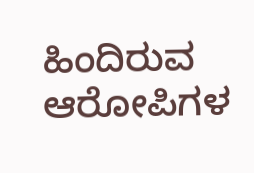ಹಿಂದಿರುವ ಆರೋಪಿಗಳ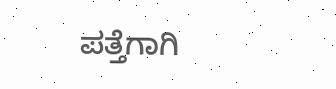ಪತ್ತೆಗಾಗಿ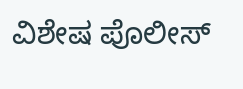ವಿಶೇಷ ಪೊಲೀಸ್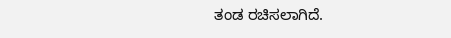ತಂಡ ರಚಿಸಲಾಗಿದೆ.